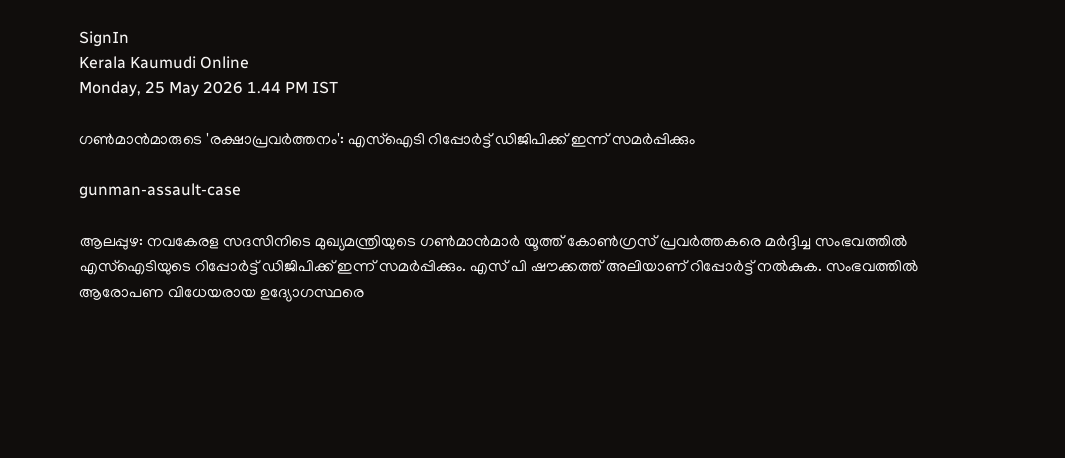SignIn
Kerala Kaumudi Online
Monday, 25 May 2026 1.44 PM IST

ഗൺമാൻ‌മാരുടെ 'രക്ഷാപ്രവർത്തനം': എസ്‌ഐടി റിപ്പോർട്ട് ഡിജിപിക്ക് ഇന്ന് സമർപ്പിക്കും

gunman-assault-case

ആലപ്പുഴ: നവകേരള സദസിനിടെ മുഖ്യമന്ത്രിയുടെ ഗൺമാൻമാർ യൂത്ത് കോൺഗ്രസ് പ്രവർത്തകരെ മർദ്ദിച്ച സംഭവത്തിൽ എസ്‌‌ഐടിയുടെ റിപ്പോർട്ട് ഡിജിപിക്ക് ഇന്ന് സമർപ്പിക്കും. എസ് പി ഷൗക്കത്ത് അലിയാണ് റിപ്പോ‌ർട്ട് നൽകുക. സംഭവത്തിൽ ആരോപണ വിധേയരായ ഉദ്യോഗസ്ഥരെ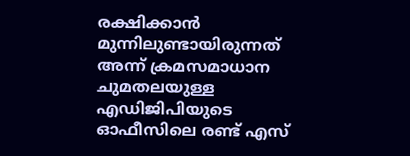രക്ഷിക്കാൻ മുന്നിലുണ്ടായിരുന്നത്‌ അന്ന് ക്രമസമാധാന ചുമതലയുള്ള എഡിജിപിയുടെ ഓഫീസിലെ രണ്ട് എസ്‌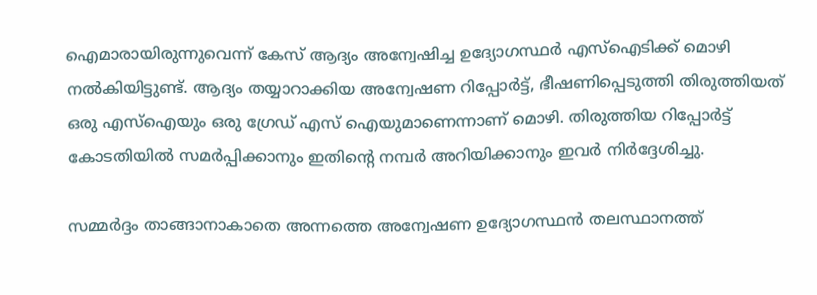ഐമാരായിരുന്നുവെന്ന് കേസ് ആദ്യം അന്വേഷിച്ച ഉദ്യോഗസ്ഥർ എസ്‌ഐടിക്ക് മൊഴി നൽകിയിട്ടുണ്ട്. ആദ്യം തയ്യാറാക്കിയ അന്വേഷണ റിപ്പോർട്ട്, ഭീഷണിപ്പെടുത്തി തിരുത്തിയത് ഒരു എസ്‌ഐയും ഒരു ഗ്രേഡ് എസ് ഐയുമാണെന്നാണ് മൊഴി. തിരുത്തിയ റിപ്പോർട്ട് കോടതിയിൽ സമർപ്പിക്കാനും ഇതിന്റെ നമ്പർ അറിയിക്കാനും ഇവർ നിർദ്ദേശിച്ചു.

സമ്മർദ്ദം താങ്ങാനാകാതെ അന്നത്തെ അന്വേഷണ ഉദ്യോഗസ്ഥൻ തലസ്ഥാനത്ത്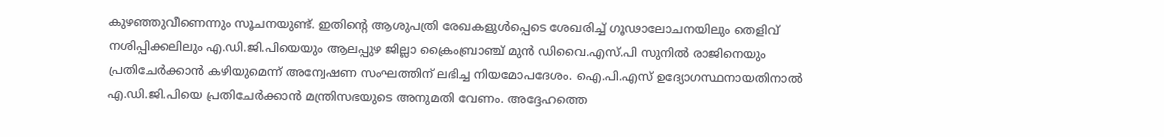കുഴഞ്ഞുവീണെന്നും സൂചനയുണ്ട്. ഇതിന്റെ ആശുപത്രി രേഖകളുൾപ്പെടെ ശേഖരിച്ച് ഗൂഢാലോചനയിലും തെളിവ്‌ നശിപ്പിക്കലിലും എ.ഡി.ജി.പിയെയും ആലപ്പുഴ ജില്ലാ ക്രൈംബ്രാഞ്ച് മുൻ ഡിവൈ.എസ്.പി സുനിൽ രാജിനെയും പ്രതിചേർക്കാൻ കഴിയുമെന്ന് അന്വേഷണ സംഘത്തിന് ലഭിച്ച നിയമോപദേശം. ഐ.പി.എസ് ഉദ്യോഗസ്ഥനായതിനാൽ എ.ഡി.ജി.പിയെ പ്രതിചേർക്കാൻ മന്ത്രിസഭയുടെ അനുമതി വേണം. അദ്ദേഹത്തെ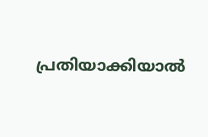പ്രതിയാക്കിയാൽ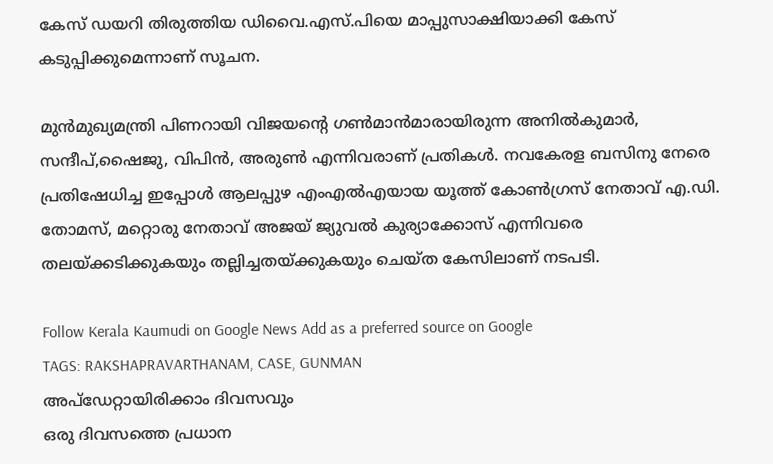കേസ് ഡയറി തിരുത്തിയ ഡിവൈ.എസ്.പിയെ മാപ്പുസാക്ഷിയാക്കി കേസ് കടുപ്പിക്കുമെന്നാണ് സൂചന.

മുൻമുഖ്യമന്ത്രി പിണറായി വിജയന്റെ ഗൺമാൻമാരായിരുന്ന അനിൽകുമാർ, സന്ദീപ്,ഷൈജു, വിപിൻ, അരുൺ എന്നിവരാണ് പ്രതികൾ. നവകേരള ബസിനു നേരെ പ്രതിഷേധിച്ച ഇപ്പോൾ ആലപ്പുഴ എംഎൽഎയായ യൂത്ത് കോൺഗ്രസ് നേതാവ് എ.ഡി. തോമസ്, മറ്റൊരു നേതാവ് അജയ് ജ്യുവൽ കുര്യാക്കോസ്‌ എന്നിവരെ തലയ്ക്കടിക്കുകയും തല്ലിച്ചതയ്ക്കുകയും ചെയ്ത കേസിലാണ് നടപടി.

Follow Kerala Kaumudi on Google News Add as a preferred source on Google
TAGS: RAKSHAPRAVARTHANAM, CASE, GUNMAN
അപ്ഡേറ്റായിരിക്കാം ദിവസവും
ഒരു ദിവസത്തെ പ്രധാന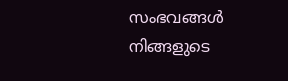സംഭവങ്ങൾ നിങ്ങളുടെ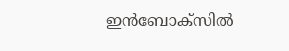ഇൻബോക്സിൽ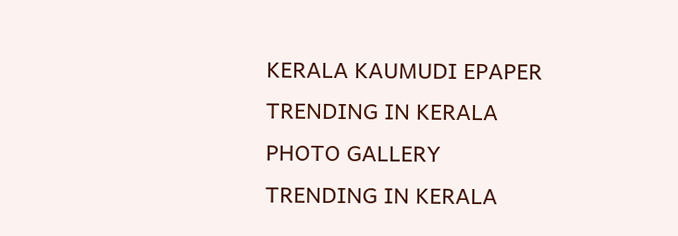KERALA KAUMUDI EPAPER
TRENDING IN KERALA
PHOTO GALLERY
TRENDING IN KERALA